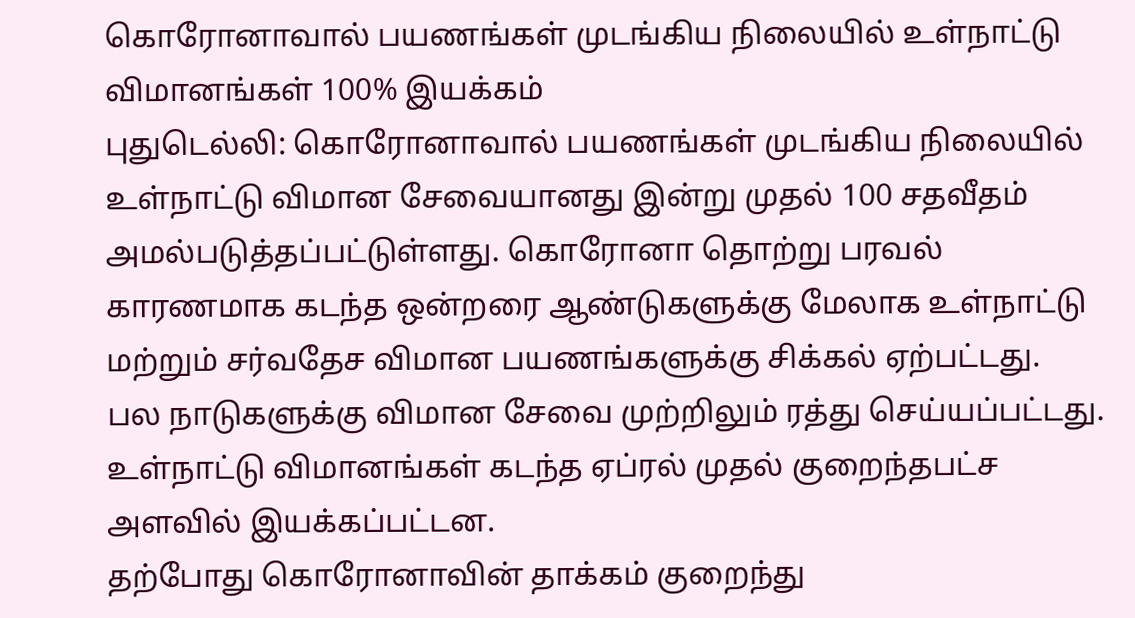கொரோனாவால் பயணங்கள் முடங்கிய நிலையில் உள்நாட்டு விமானங்கள் 100% இயக்கம்
புதுடெல்லி: கொரோனாவால் பயணங்கள் முடங்கிய நிலையில் உள்நாட்டு விமான சேவையானது இன்று முதல் 100 சதவீதம் அமல்படுத்தப்பட்டுள்ளது. கொரோனா தொற்று பரவல் காரணமாக கடந்த ஒன்றரை ஆண்டுகளுக்கு மேலாக உள்நாட்டு மற்றும் சர்வதேச விமான பயணங்களுக்கு சிக்கல் ஏற்பட்டது.
பல நாடுகளுக்கு விமான சேவை முற்றிலும் ரத்து செய்யப்பட்டது. உள்நாட்டு விமானங்கள் கடந்த ஏப்ரல் முதல் குறைந்தபட்ச அளவில் இயக்கப்பட்டன.
தற்போது கொரோனாவின் தாக்கம் குறைந்து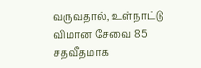வருவதால், உள்நாட்டு விமான சேவை 85 சதவீதமாக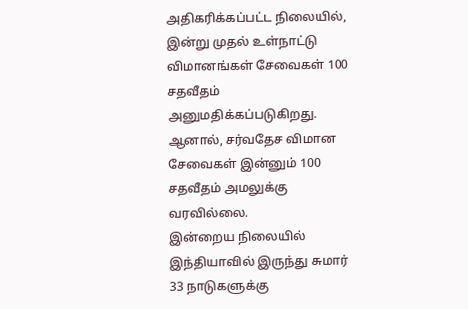அதிகரிக்கப்பட்ட நிலையில், இன்று முதல் உள்நாட்டு விமானங்கள் சேவைகள் 100 சதவீதம் அனுமதிக்கப்படுகிறது. ஆனால், சர்வதேச விமான சேவைகள் இன்னும் 100 சதவீதம் அமலுக்கு வரவில்லை.
இன்றைய நிலையில் இந்தியாவில் இருந்து சுமார் 33 நாடுகளுக்கு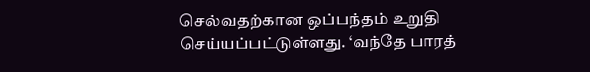செல்வதற்கான ஒப்பந்தம் உறுதி செய்யப்பட்டுள்ளது. ‘வந்தே பாரத்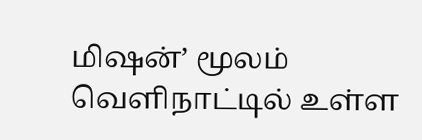மிஷன்’ மூலம் வெளிநாட்டில் உள்ள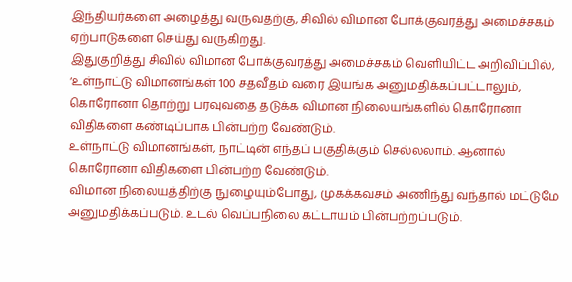இந்தியர்களை அழைத்து வருவதற்கு, சிவில் விமான போக்குவரத்து அமைச்சகம் ஏற்பாடுகளை செய்து வருகிறது.
இதுகுறித்து சிவில் விமான போக்குவரத்து அமைச்சகம் வெளியிட்ட அறிவிப்பில், ‘உள்நாட்டு விமானங்கள் 100 சதவீதம் வரை இயங்க அனுமதிக்கப்பட்டாலும், கொரோனா தொற்று பரவுவதை தடுக்க விமான நிலையங்களில் கொரோனா விதிகளை கண்டிப்பாக பின்பற்ற வேண்டும்.
உள்நாட்டு விமானங்கள், நாட்டின் எந்தப் பகுதிக்கும் செல்லலாம். ஆனால் கொரோனா விதிகளை பின்பற்ற வேண்டும்.
விமான நிலையத்திற்கு நுழையும்போது, முகக்கவசம் அணிந்து வந்தால் மட்டுமே அனுமதிக்கப்படும். உடல் வெப்பநிலை கட்டாயம் பின்பற்றப்படும்.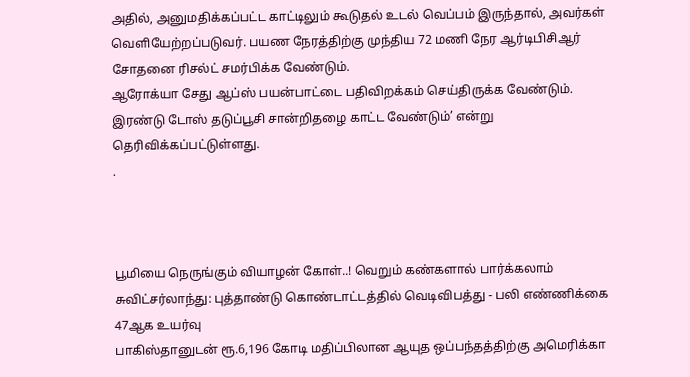அதில், அனுமதிக்கப்பட்ட காட்டிலும் கூடுதல் உடல் வெப்பம் இருந்தால், அவர்கள் வெளியேற்றப்படுவர். பயண நேரத்திற்கு முந்திய 72 மணி நேர ஆர்டிபிசிஆர் சோதனை ரிசல்ட் சமர்பிக்க வேண்டும்.
ஆரோக்யா சேது ஆப்ஸ் பயன்பாட்டை பதிவிறக்கம் செய்திருக்க வேண்டும்.
இரண்டு டோஸ் தடுப்பூசி சான்றிதழை காட்ட வேண்டும்’ என்று தெரிவிக்கப்பட்டுள்ளது.
.



பூமியை நெருங்கும் வியாழன் கோள்..! வெறும் கண்களால் பார்க்கலாம்
சுவிட்சர்லாந்து: புத்தாண்டு கொண்டாட்டத்தில் வெடிவிபத்து - பலி எண்ணிக்கை 47ஆக உயர்வு
பாகிஸ்தானுடன் ரூ.6,196 கோடி மதிப்பிலான ஆயுத ஒப்பந்தத்திற்கு அமெரிக்கா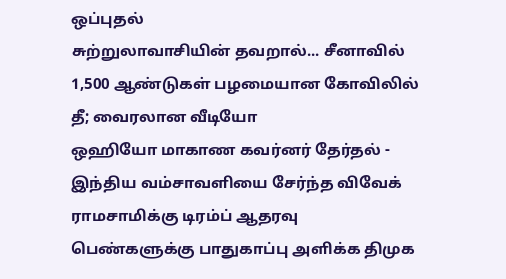ஒப்புதல்
சுற்றுலாவாசியின் தவறால்... சீனாவில் 1,500 ஆண்டுகள் பழமையான கோவிலில் தீ; வைரலான வீடியோ
ஒஹியோ மாகாண கவர்னர் தேர்தல் - இந்திய வம்சாவளியை சேர்ந்த விவேக் ராமசாமிக்கு டிரம்ப் ஆதரவு
பெண்களுக்கு பாதுகாப்பு அளிக்க திமுக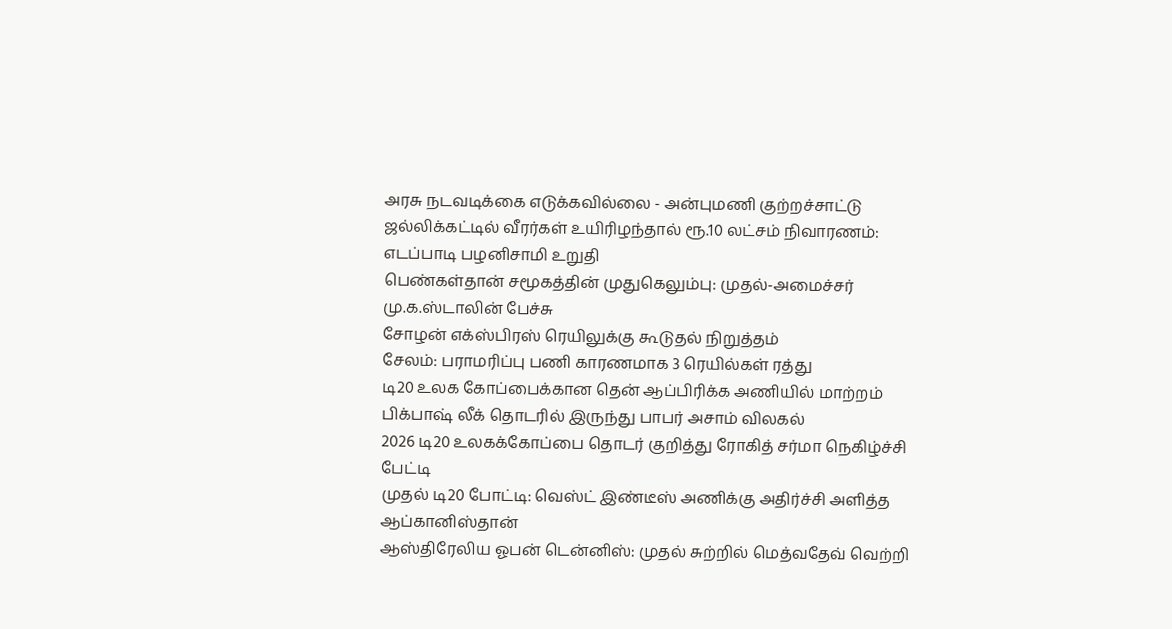அரசு நடவடிக்கை எடுக்கவில்லை - அன்புமணி குற்றச்சாட்டு
ஜல்லிக்கட்டில் வீரர்கள் உயிரிழந்தால் ரூ.10 லட்சம் நிவாரணம்: எடப்பாடி பழனிசாமி உறுதி
பெண்கள்தான் சமூகத்தின் முதுகெலும்பு: முதல்-அமைச்சர் மு.க.ஸ்டாலின் பேச்சு
சோழன் எக்ஸ்பிரஸ் ரெயிலுக்கு கூடுதல் நிறுத்தம்
சேலம்: பராமரிப்பு பணி காரணமாக 3 ரெயில்கள் ரத்து
டி20 உலக கோப்பைக்கான தென் ஆப்பிரிக்க அணியில் மாற்றம்
பிக்பாஷ் லீக் தொடரில் இருந்து பாபர் அசாம் விலகல்
2026 டி20 உலகக்கோப்பை தொடர் குறித்து ரோகித் சர்மா நெகிழ்ச்சி பேட்டி
முதல் டி20 போட்டி: வெஸ்ட் இண்டீஸ் அணிக்கு அதிர்ச்சி அளித்த ஆப்கானிஸ்தான்
ஆஸ்திரேலிய ஓபன் டென்னிஸ்: முதல் சுற்றில் மெத்வதேவ் வெற்றி